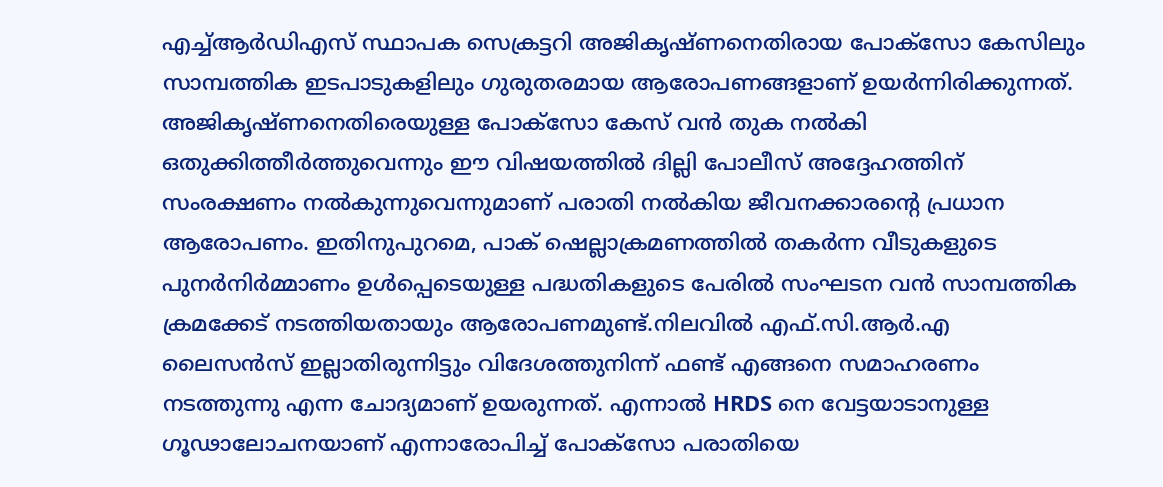എച്ച്ആർഡിഎസ് സ്ഥാപക സെക്രട്ടറി അജികൃഷ്ണനെതിരായ പോക്സോ കേസിലും സാമ്പത്തിക ഇടപാടുകളിലും ഗുരുതരമായ ആരോപണങ്ങളാണ് ഉയർന്നിരിക്കുന്നത്. അജികൃഷ്ണനെതിരെയുള്ള പോക്സോ കേസ് വൻ തുക നൽകി ഒതുക്കിത്തീർത്തുവെന്നും ഈ വിഷയത്തിൽ ദില്ലി പോലീസ് അദ്ദേഹത്തിന് സംരക്ഷണം നൽകുന്നുവെന്നുമാണ് പരാതി നൽകിയ ജീവനക്കാരന്റെ പ്രധാന ആരോപണം. ഇതിനുപുറമെ, പാക് ഷെല്ലാക്രമണത്തിൽ തകർന്ന വീടുകളുടെ പുനർനിർമ്മാണം ഉൾപ്പെടെയുള്ള പദ്ധതികളുടെ പേരിൽ സംഘടന വൻ സാമ്പത്തിക ക്രമക്കേട് നടത്തിയതായും ആരോപണമുണ്ട്.നിലവിൽ എഫ്.സി.ആർ.എ ലൈസൻസ് ഇല്ലാതിരുന്നിട്ടും വിദേശത്തുനിന്ന് ഫണ്ട് എങ്ങനെ സമാഹരണം നടത്തുന്നു എന്ന ചോദ്യമാണ് ഉയരുന്നത്. എന്നാൽ HRDS നെ വേട്ടയാടാനുള്ള ഗൂഢാലോചനയാണ് എന്നാരോപിച്ച് പോക്സോ പരാതിയെ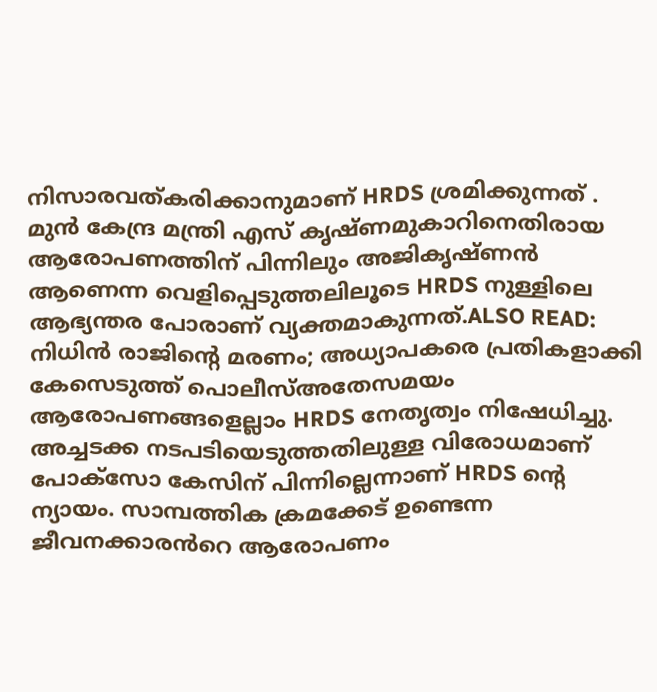നിസാരവത്കരിക്കാനുമാണ് HRDS ശ്രമിക്കുന്നത് . മുൻ കേന്ദ്ര മന്ത്രി എസ് കൃഷ്ണമുകാറിനെതിരായ ആരോപണത്തിന് പിന്നിലും അജികൃഷ്ണൻ ആണെന്ന വെളിപ്പെടുത്തലിലൂടെ HRDS നുള്ളിലെ ആഭ്യന്തര പോരാണ് വ്യക്തമാകുന്നത്.ALSO READ: നിധിൻ രാജിൻ്റെ മരണം; അധ്യാപകരെ പ്രതികളാക്കി കേസെടുത്ത് പൊലീസ്അതേസമയം ആരോപണങ്ങളെല്ലാം HRDS നേതൃത്വം നിഷേധിച്ചു. അച്ചടക്ക നടപടിയെടുത്തതിലുള്ള വിരോധമാണ് പോക്സോ കേസിന് പിന്നില്ലെന്നാണ് HRDS ന്റെ ന്യായം. സാമ്പത്തിക ക്രമക്കേട് ഉണ്ടെന്ന ജീവനക്കാരൻറെ ആരോപണം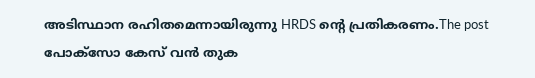അടിസ്ഥാന രഹിതമെന്നായിരുന്നു HRDS ന്റെ പ്രതികരണം.The post പോക്സോ കേസ് വൻ തുക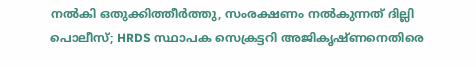നൽകി ഒതുക്കിത്തീർത്തു, സംരക്ഷണം നൽകുന്നത് ദില്ലി പൊലീസ്; HRDS സ്ഥാപക സെക്രട്ടറി അജികൃഷ്ണനെതിരെ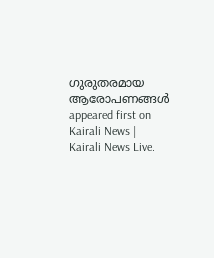ഗുരുതരമായ ആരോപണങ്ങൾ appeared first on Kairali News | Kairali News Live.